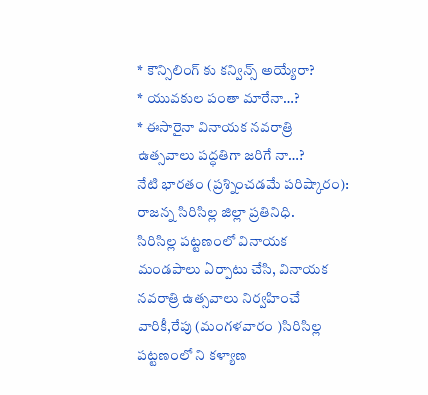* కౌన్సిలింగ్ కు కన్విన్స్ అయ్యేరా?
* యువకుల పంతా మారేనా…?
* ఈసారైనా వినాయక నవరాత్రి ఉత్సవాలు పద్ధతిగా జరిగే నా…?
నేటి భారతం (ప్రశ్నించడమే పరిష్కారం):
రాజన్న సిరిసిల్ల జిల్లా ప్రతినిధి.
సిరిసిల్ల పట్టణంలో వినాయక మండపాలు ఏర్పాటు చేసి, వినాయక నవరాత్రి ఉత్సవాలు నిర్వహించే వారికీ,రేపు (మంగళవారం )సిరిసిల్ల పట్టణంలో ని కళ్యాణ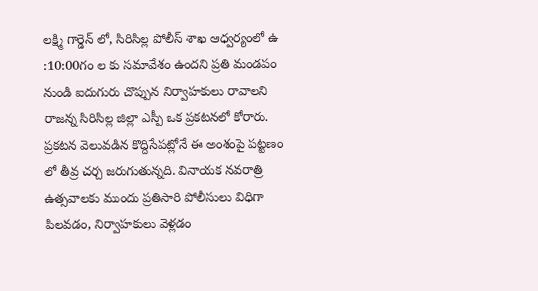లక్ష్మి గార్డెన్ లో, సిరిసిల్ల పోలీస్ శాఖ ఆధ్వర్యంలో ఉ :10:00గం ల కు సమావేశం ఉందని ప్రతి మండపం నుండి ఐదుగురు చొప్పున నిర్వాహకులు రావాలని రాజన్న సిరిసిల్ల జిల్లా ఎస్పీ ఒక ప్రకటనలో కోరారు. ప్రకటన వెలువడిన కొద్దిసేపట్లోనే ఈ అంశంపై పట్టణం లో తీవ్ర చర్చ జరుగుతున్నది. వినాయక నవరాత్రి ఉత్సవాలకు ముందు ప్రతిసారి పోలీసులు విధిగా పిలవడం, నిర్వాహకులు వెళ్లడం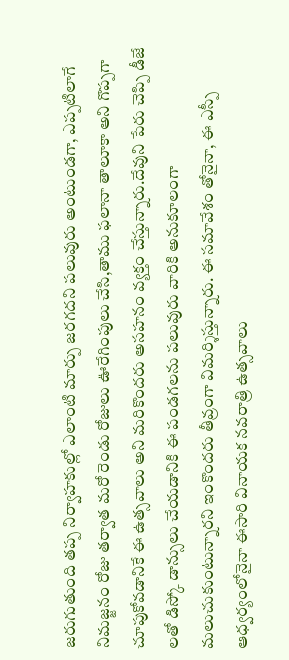జరుగుతుంది తప్ప నిర్వాహకుల్లో ఎలాంటి మార్పు జరగదని పలువురు అంటుండగా, ఎప్పటిలాగే నిమజ్జనం రోజు తర్వాత మరో రెండు రోజులు ఊరేగింపులు చేసి,తాము ఫలానా తాలూకా అని గొప్పగా చూపుకోవడానికే ఈ ఉత్సవాలు అని మరికొందరు అసహనం వ్యక్తం చేస్తున్నారు.దేవుని పేరు చెప్పి డీజే లతో డిస్కో డాన్సులు చేయడానికి ఈ పండగలను పలువురు వారికి అనుకూలంగా మలుచుకుంటున్నారని ఇంకొందరు తీవ్రంగా విమర్శిస్తున్నారు. ఈ సమావేశం తోనైనా, ఈ ఎస్పీ ఆధ్వర్యంలోనైనా ఈసారి వినాయక నవరాత్రి ఉత్సవాలు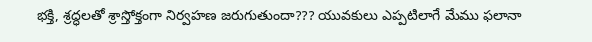భక్తి, శ్రద్ధలతో శ్రాస్తోక్తంగా నిర్వహణ జరుగుతుందా??? యువకులు ఎప్పటిలాగే మేము ఫలానా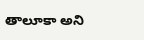తాలూకా అని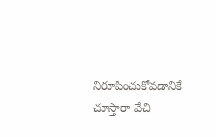నిరూపించుకోవడానికే చూస్తారా వేచి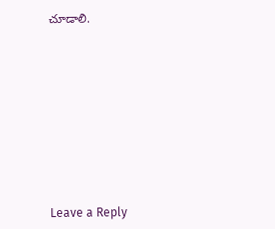చూడాలి.











Leave a Reply